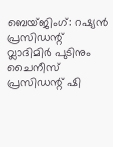ബെയ്ജിംഗ്: റഷ്യൻ പ്രസിഡന്റ് വ്ലാദിമിർ പുടിനും ചൈനീസ് പ്രസിഡന്റ് ഷി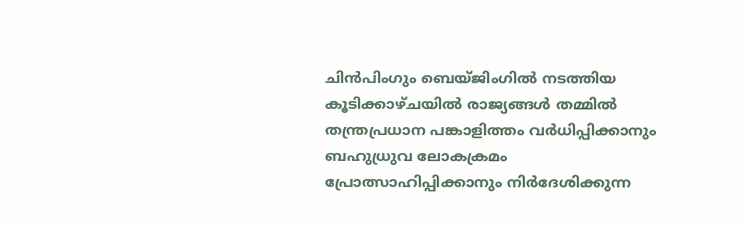ചിൻപിംഗും ബെയ്ജിംഗിൽ നടത്തിയ കൂടിക്കാഴ്ചയിൽ രാജ്യങ്ങൾ തമ്മിൽ തന്ത്രപ്രധാന പങ്കാളിത്തം വർധിപ്പിക്കാനും ബഹുധ്രുവ ലോകക്രമം പ്രോത്സാഹിപ്പിക്കാനും നിർദേശിക്കുന്ന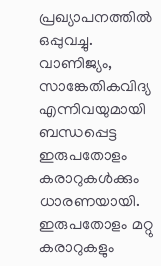പ്രഖ്യാപനത്തിൽ ഒപ്പുവച്ചു.
വാണിജ്യം, സാങ്കേതികവിദ്യ എന്നിവയുമായി ബന്ധപ്പെട്ട ഇരുപതോളം കരാറുകൾക്കും ധാരണയായി. ഇരുപതോളം മറ്റു കരാറുകളും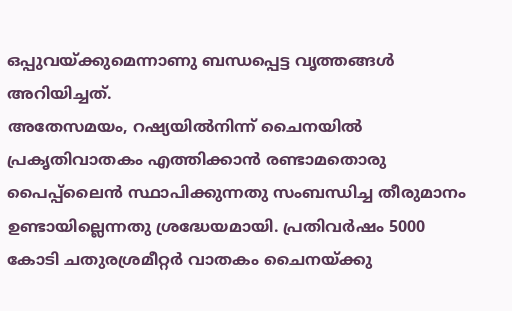ഒപ്പുവയ്ക്കുമെന്നാണു ബന്ധപ്പെട്ട വൃത്തങ്ങൾ അറിയിച്ചത്.
അതേസമയം, റഷ്യയിൽനിന്ന് ചൈനയിൽ പ്രകൃതിവാതകം എത്തിക്കാൻ രണ്ടാമതൊരു പൈപ്പ്ലൈൻ സ്ഥാപിക്കുന്നതു സംബന്ധിച്ച തീരുമാനം ഉണ്ടായില്ലെന്നതു ശ്രദ്ധേയമായി. പ്രതിവർഷം 5000 കോടി ചതുരശ്രമീറ്റർ വാതകം ചൈനയ്ക്കു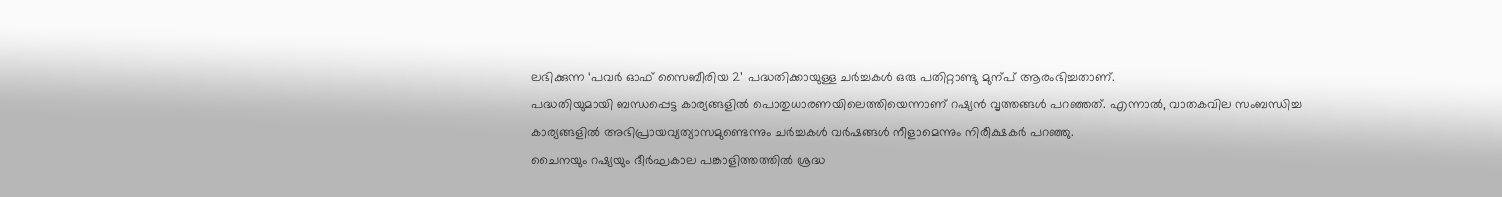ലഭിക്കുന്ന ‘പവർ ഓഫ് സൈബീരിയ 2’ പദ്ധതിക്കായുള്ള ചർച്ചകൾ ഒരു പതിറ്റാണ്ടു മുന്പ് ആരംഭിച്ചതാണ്.
പദ്ധതിയുമായി ബന്ധപ്പെട്ട കാര്യങ്ങളിൽ പൊതുധാരണയിലെത്തിയെന്നാണ് റഷ്യൻ വൃത്തങ്ങൾ പറഞ്ഞത്. എന്നാൽ, വാതകവില സംബന്ധിച്ച കാര്യങ്ങളിൽ അഭിപ്രായവ്യത്യാസമുണ്ടെന്നും ചർച്ചകൾ വർഷങ്ങൾ നീളാമെന്നും നിരീക്ഷകർ പറഞ്ഞു.
ചൈനയും റഷ്യയും ദീർഘകാല പങ്കാളിത്തത്തിൽ ശ്രദ്ധ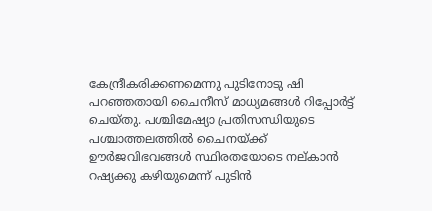കേന്ദ്രീകരിക്കണമെന്നു പുടിനോടു ഷി പറഞ്ഞതായി ചൈനീസ് മാധ്യമങ്ങൾ റിപ്പോർട്ട് ചെയ്തു. പശ്ചിമേഷ്യാ പ്രതിസന്ധിയുടെ പശ്ചാത്തലത്തിൽ ചൈനയ്ക്ക് ഊർജവിഭവങ്ങൾ സ്ഥിരതയോടെ നല്കാൻ റഷ്യക്കു കഴിയുമെന്ന് പുടിൻ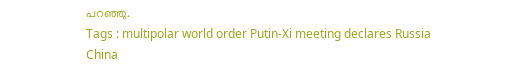പറഞ്ഞു.
Tags : multipolar world order Putin-Xi meeting declares Russia China